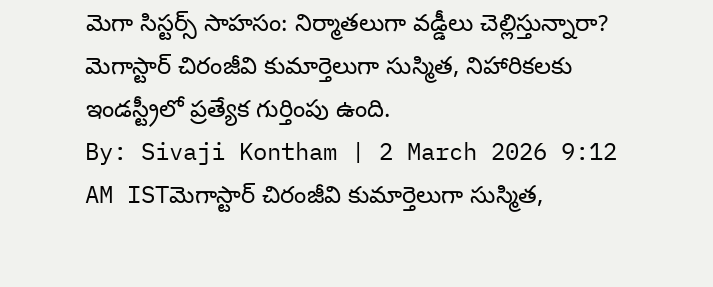మెగా సిస్టర్స్ సాహసం: నిర్మాతలుగా వడ్డీలు చెల్లిస్తున్నారా?
మెగాస్టార్ చిరంజీవి కుమార్తెలుగా సుస్మిత, నిహారికలకు ఇండస్ట్రీలో ప్రత్యేక గుర్తింపు ఉంది.
By: Sivaji Kontham | 2 March 2026 9:12 AM ISTమెగాస్టార్ చిరంజీవి కుమార్తెలుగా సుస్మిత,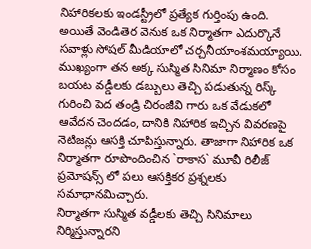నిహారికలకు ఇండస్ట్రీలో ప్రత్యేక గుర్తింపు ఉంది. అయితే వెండితెర వెనుక ఒక నిర్మాతగా ఎదుర్కొనే సవాళ్లు సోషల్ మీడియాలో చర్చనీయాంశమయ్యాయి. ముఖ్యంగా తన అక్క సుస్మిత సినిమా నిర్మాణం కోసం బయట వడ్డీలకు డబ్బులు తెచ్చి పడుతున్న రిస్క్ గురించి పెద తండ్రి చిరంజీవి గారు ఒక వేడుకలో ఆవేదన చెందడం, దానికి నిహారిక ఇచ్చిన వివరణపై నెటిజన్లు ఆసక్తి చూపిస్తున్నారు. తాజాగా నిహారిక ఒక నిర్మాతగా రూపొందించిన `రాకాస` మూవీ రిలీజ్ ప్రమోషన్స్ లో పలు ఆసక్తికర ప్రశ్నలకు సమాధానమిచ్చారు.
నిర్మాతగా సుస్మిత వడ్డీలకు తెచ్చి సినిమాలు నిర్మిస్తున్నారని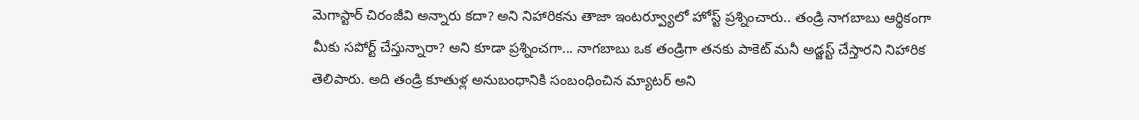మెగాస్టార్ చిరంజీవి అన్నారు కదా? అని నిహారికను తాజా ఇంటర్వ్యూలో హోస్ట్ ప్రశ్నించారు.. తండ్రి నాగబాబు ఆర్థికంగా మీకు సపోర్ట్ చేస్తున్నారా? అని కూడా ప్రశ్నించగా... నాగబాబు ఒక తండ్రిగా తనకు పాకెట్ మనీ అడ్జస్ట్ చేస్తారని నిహారిక తెలిపారు. అది తండ్రి కూతుళ్ల అనుబంధానికి సంబంధించిన మ్యాటర్ అని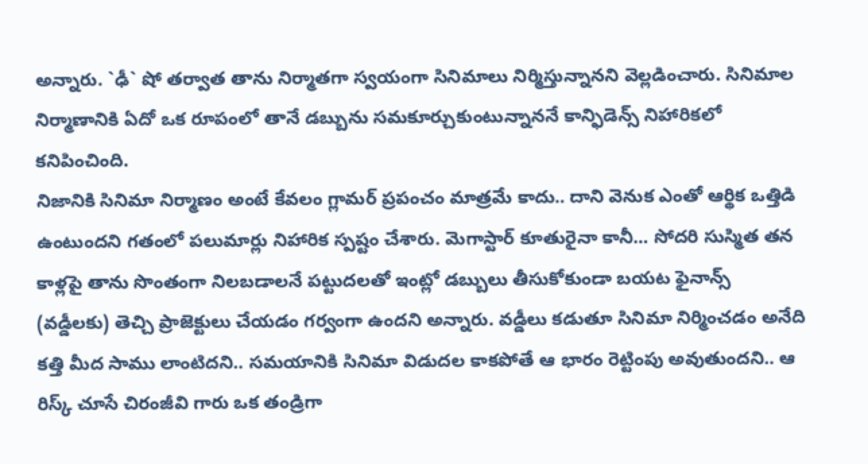అన్నారు. `ఢీ` షో తర్వాత తాను నిర్మాతగా స్వయంగా సినిమాలు నిర్మిస్తున్నానని వెల్లడించారు. సినిమాల నిర్మాణానికి ఏదో ఒక రూపంలో తానే డబ్బును సమకూర్చుకుంటున్నాననే కాన్ఫిడెన్స్ నిహారికలో కనిపించింది.
నిజానికి సినిమా నిర్మాణం అంటే కేవలం గ్లామర్ ప్రపంచం మాత్రమే కాదు.. దాని వెనుక ఎంతో ఆర్థిక ఒత్తిడి ఉంటుందని గతంలో పలుమార్లు నిహారిక స్పష్టం చేశారు. మెగాస్టార్ కూతురైనా కానీ... సోదరి సుస్మిత తన కాళ్లపై తాను సొంతంగా నిలబడాలనే పట్టుదలతో ఇంట్లో డబ్బులు తీసుకోకుండా బయట ఫైనాన్స్ (వడ్డీలకు) తెచ్చి ప్రాజెక్టులు చేయడం గర్వంగా ఉందని అన్నారు. వడ్డీలు కడుతూ సినిమా నిర్మించడం అనేది కత్తి మీద సాము లాంటిదని.. సమయానికి సినిమా విడుదల కాకపోతే ఆ భారం రెట్టింపు అవుతుందని.. ఆ రిస్క్ చూసే చిరంజీవి గారు ఒక తండ్రిగా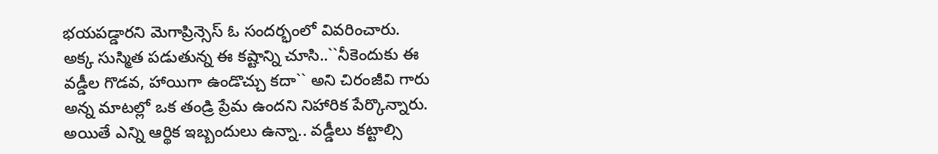భయపడ్డారని మెగాప్రిన్సెస్ ఓ సందర్భంలో వివరించారు.
అక్క సుస్మిత పడుతున్న ఈ కష్టాన్ని చూసి..``నీకెందుకు ఈ వడ్డీల గొడవ, హాయిగా ఉండొచ్చు కదా`` అని చిరంజీవి గారు అన్న మాటల్లో ఒక తండ్రి ప్రేమ ఉందని నిహారిక పేర్కొన్నారు. అయితే ఎన్ని ఆర్థిక ఇబ్బందులు ఉన్నా.. వడ్డీలు కట్టాల్సి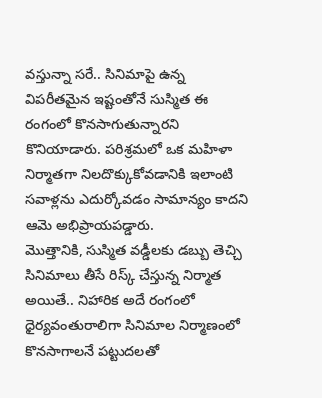వస్తున్నా సరే.. సినిమాపై ఉన్న విపరీతమైన ఇష్టంతోనే సుస్మిత ఈ రంగంలో కొనసాగుతున్నారని కొనియాడారు. పరిశ్రమలో ఒక మహిళా నిర్మాతగా నిలదొక్కుకోవడానికి ఇలాంటి సవాళ్లను ఎదుర్కోవడం సామాన్యం కాదని ఆమె అభిప్రాయపడ్డారు.
మొత్తానికి, సుస్మిత వడ్డీలకు డబ్బు తెచ్చి సినిమాలు తీసే రిస్క్ చేస్తున్న నిర్మాత అయితే.. నిహారిక అదే రంగంలో ధైర్యవంతురాలిగా సినిమాల నిర్మాణంలో కొనసాగాలనే పట్టుదలతో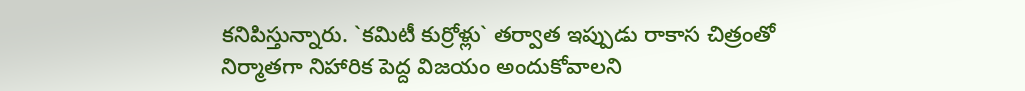కనిపిస్తున్నారు. `కమిటీ కుర్రోళ్లు` తర్వాత ఇప్పుడు రాకాస చిత్రంతో నిర్మాతగా నిహారిక పెద్ద విజయం అందుకోవాలని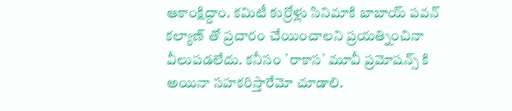ఆకాంక్షిద్దాం. కమిటీ కుర్రోళ్లు సినిమాకి బాబాయ్ పవన్ కల్యాణ్ తో ప్రచారం చేయించాలని ప్రయత్నించినా వీలుపడలేదు. కనీసం `రాకాస` మూవీ ప్రమోషన్స్ కి అయినా సహకరిస్తారేమో చూడాలి.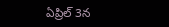ఏప్రిల్ 3న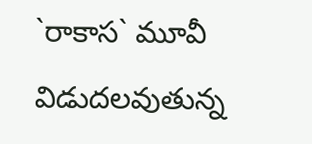`రాకాస` మూవీ విడుదలవుతున్న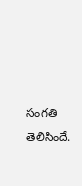సంగతి తెలిసిందే.